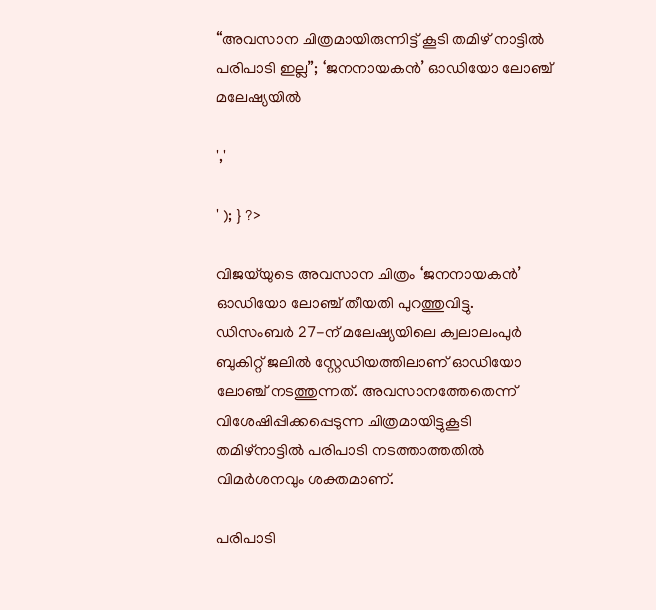“അവസാന ചിത്രമായിരുന്നിട്ട് കൂടി തമിഴ് നാട്ടിൽ പരിപാടി ഇല്ല”; ‘ജനനായകന്‍’ ഓഡിയോ ലോഞ്ച് മലേഷ്യയിൽ

','

' ); } ?>

വിജയ്‌യുടെ അവസാന ചിത്രം ‘ജനനായകന്‍’ ഓഡിയോ ലോഞ്ച് തീയതി പുറത്തുവിട്ടു. ഡിസംബര്‍ 27-ന് മലേഷ്യയിലെ ക്വലാലംപുര്‍ ബുകിറ്റ് ജലില്‍ സ്റ്റേഡിയത്തിലാണ് ഓഡിയോ ലോഞ്ച് നടത്തുന്നത്. അവസാനത്തേതെന്ന് വിശേഷിപ്പിക്കപ്പെടുന്ന ചിത്രമായിട്ടുകൂടി തമിഴ്‌നാട്ടില്‍ പരിപാടി നടത്താത്തതിൽ വിമർശനവും ശക്തമാണ്.

പരിപാടി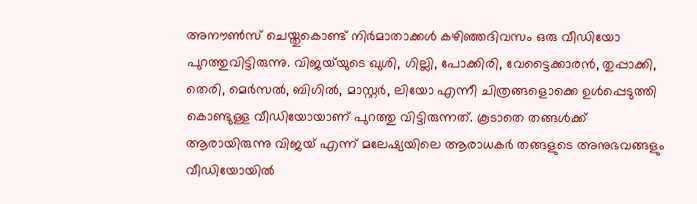അനൗണ്‍സ് ചെയ്തുകൊണ്ട് നിര്‍മാതാക്കള്‍ കഴിഞ്ഞദിവസം ഒരു വീഡിയോ പുറത്തുവിട്ടിരുന്നു. വിജയ്‌യുടെ ഖുശി, ഗില്ലി, പോക്കിരി, വേട്ടൈക്കാരൻ, തുപ്പാക്കി, തെരി, മെർസൽ, ബിഗിൽ, മാസ്റ്റർ, ലിയോ എന്നീ ചിത്രങ്ങളൊക്കെ ഉൾപ്പെടുത്തി കൊണ്ടുള്ള വീഡിയോയാണ് പുറത്തു വിട്ടിരുന്നത്. കൂടാതെ തങ്ങൾക്ക് ആരായിരുന്നു വിജയ് എന്ന് മലേഷ്യയിലെ ആരാധകർ തങ്ങളുടെ അനുഭവങ്ങളും വീഡിയോയിൽ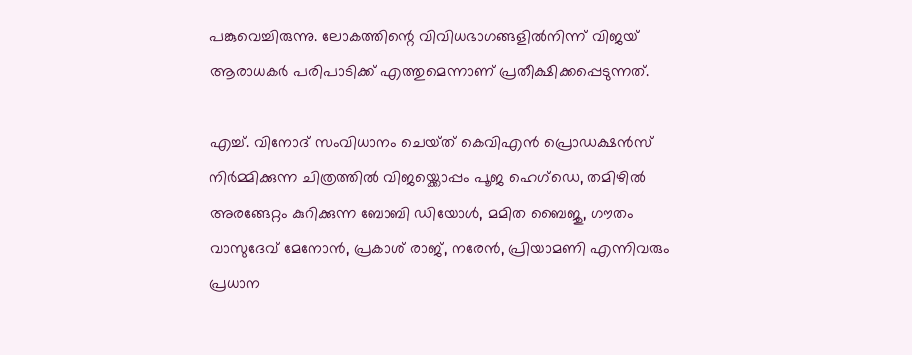പങ്കുവെച്ചിരുന്നു. ലോകത്തിന്റെ വിവിധഭാഗങ്ങളില്‍നിന്ന് വിജയ് ആരാധകര്‍ പരിപാടിക്ക് എത്തുമെന്നാണ് പ്രതീക്ഷിക്കപ്പെടുന്നത്.

എച്ച്. വിനോദ് സംവിധാനം ചെയ്‌ത്‌ കെവിഎൻ പ്രൊഡക്ഷൻസ് നിർമ്മിക്കുന്ന ചിത്രത്തിൽ വിജയ്ക്കൊപ്പം പൂജ ഹെഗ്‌ഡെ, തമിഴിൽ അരങ്ങേറ്റം കുറിക്കുന്ന ബോബി ഡിയോൾ, മമിത ബൈജു, ഗൗതം വാസുദേവ് മേനോൻ, പ്രകാശ് രാജ്, നരേൻ, പ്രിയാമണി എന്നിവരും പ്രധാന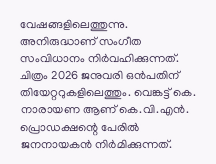വേഷങ്ങളിലെത്തുന്നു. അനിരുദ്ധാണ് സംഗീത സംവിധാനം നിര്‍വഹിക്കുന്നത്. ചിത്രം 2026 ജനുവരി ഒന്‍പതിന് തിയേറ്ററുകളിലെത്തും. വെങ്കട്ട് കെ. നാരായണ ആണ് കെ.വി.എന്‍. പ്രൊഡക്ഷന്റെ പേരില്‍ ജനനായകന്‍ നിര്‍മിക്കുന്നത്.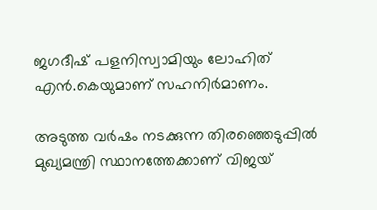ജഗദീഷ് പളനിസ്വാമിയും ലോഹിത് എന്‍.കെയുമാണ് സഹനിര്‍മാണം.

അടുത്ത വർഷം നടക്കുന്ന തിരഞ്ഞെടുപ്പിൽ മുഖ്യമന്ത്രി സ്ഥാനത്തേക്കാണ് വിജയ്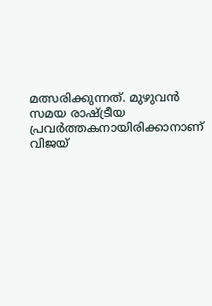മത്സരിക്കുന്നത്. മുഴുവൻ സമയ രാഷ്ട്രീയ പ്രവർത്തകനായിരിക്കാനാണ് വിജയ്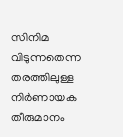സിനിമ വിടുന്നതെന്ന തരത്തിലുള്ള നിർണായക തീരുമാനം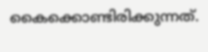കൈക്കൊണ്ടിരിക്കുന്നത്.